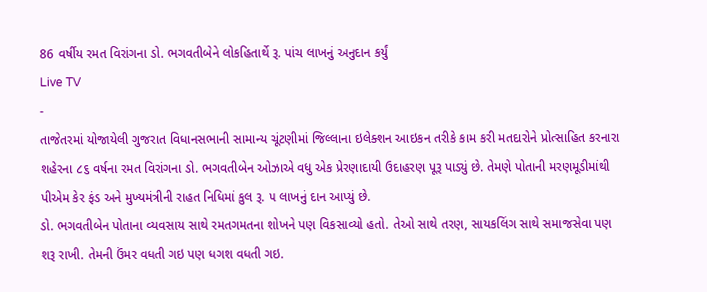86 વર્ષીય રમત વિરાંગના ડો. ભગવતીબેને લોકહિતાર્થે રૂ. પાંચ લાખનું અનુદાન કર્યું
Live TV
-
તાજેતરમાં યોજાયેલી ગુજરાત વિધાનસભાની સામાન્ય ચૂંટણીમાં જિલ્લાના ઇલેક્શન આઇકન તરીકે કામ કરી મતદારોને પ્રોત્સાહિત કરનારા શહેરના ૮૬ વર્ષના રમત વિરાંગના ડો. ભગવતીબેન ઓઝાએ વધુ એક પ્રેરણાદાયી ઉદાહરણ પૂરૂ પાડ્યું છે. તેમણે પોતાની મરણમૂડીમાંથી પીએમ કેર ફંડ અને મુખ્યમંત્રીની રાહત નિધિમાં કુલ રૂ. ૫ લાખનું દાન આપ્યું છે.
ડો. ભગવતીબેન પોતાના વ્યવસાય સાથે રમતગમતના શોખને પણ વિકસાવ્યો હતો. તેઓ સાથે તરણ, સાયકલિંગ સાથે સમાજસેવા પણ શરૂ રાખી. તેમની ઉંમર વધતી ગઇ પણ ધગશ વધતી ગઇ.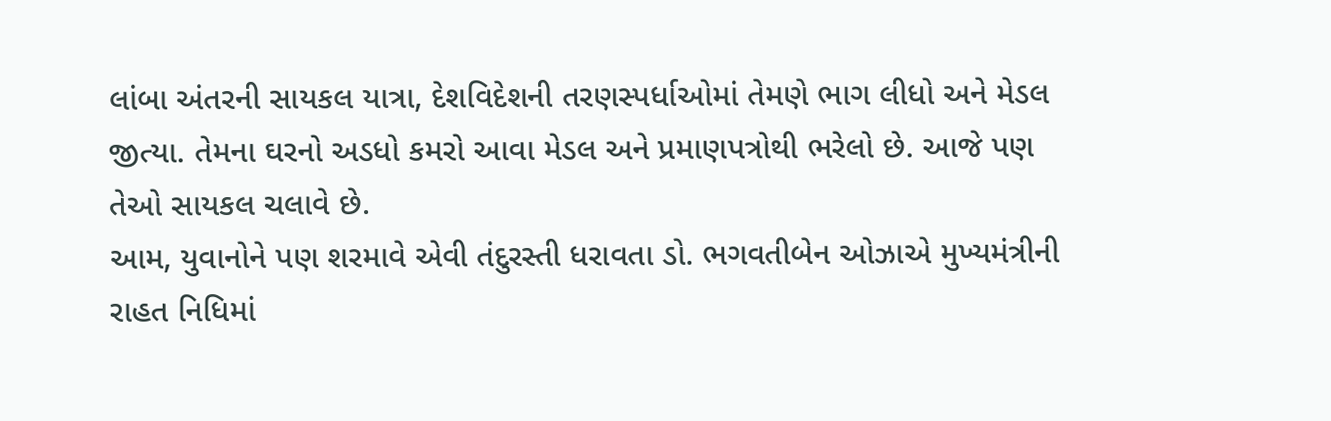લાંબા અંતરની સાયકલ યાત્રા, દેશવિદેશની તરણસ્પર્ધાઓમાં તેમણે ભાગ લીધો અને મેડલ જીત્યા. તેમના ઘરનો અડધો કમરો આવા મેડલ અને પ્રમાણપત્રોથી ભરેલો છે. આજે પણ તેઓ સાયકલ ચલાવે છે.
આમ, યુવાનોને પણ શરમાવે એવી તંદુરસ્તી ધરાવતા ડો. ભગવતીબેન ઓઝાએ મુખ્યમંત્રીની રાહત નિધિમાં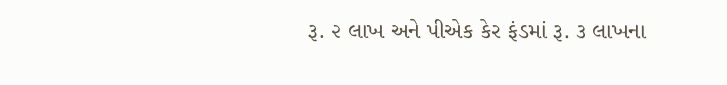રૂ. ૨ લાખ અને પીએક કેર ફંડમાં રૂ. ૩ લાખના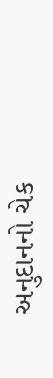અનુદાનનો ચેક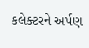કલેક્ટરને અર્પણ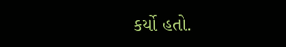કર્યો હતો.